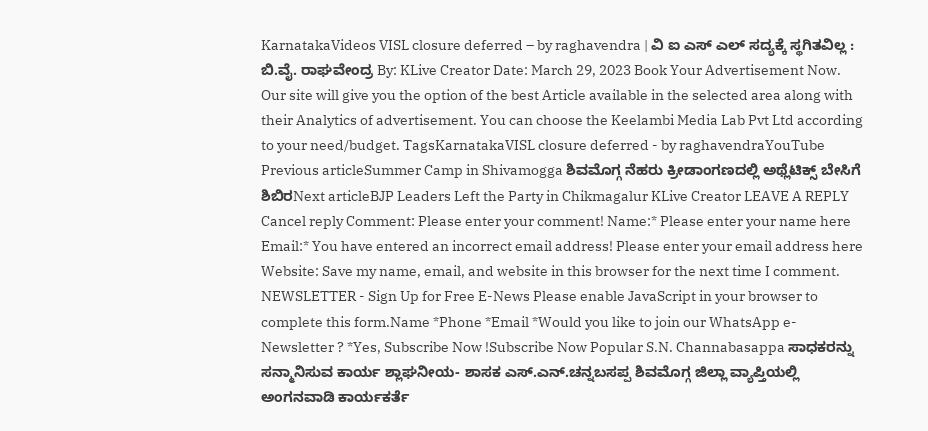KarnatakaVideos VISL closure deferred – by raghavendra | ವಿ ಐ ಎಸ್ ಎಲ್ ಸದ್ಯಕ್ಕೆ ಸ್ಥಗಿತವಿಲ್ಲ : ಬಿ.ವೈ. ರಾಘವೇಂದ್ರ By: KLive Creator Date: March 29, 2023 Book Your Advertisement Now. Our site will give you the option of the best Article available in the selected area along with their Analytics of advertisement. You can choose the Keelambi Media Lab Pvt Ltd according to your need/budget. TagsKarnatakaVISL closure deferred - by raghavendraYouTube Previous articleSummer Camp in Shivamogga ಶಿವಮೊಗ್ಗ ನೆಹರು ಕ್ರೀಡಾಂಗಣದಲ್ಲಿ ಅಥ್ಲೆಟಿಕ್ಸ್ ಬೇಸಿಗೆ ಶಿಬಿರNext articleBJP Leaders Left the Party in Chikmagalur KLive Creator LEAVE A REPLY Cancel reply Comment: Please enter your comment! Name:* Please enter your name here Email:* You have entered an incorrect email address! Please enter your email address here Website: Save my name, email, and website in this browser for the next time I comment. NEWSLETTER - Sign Up for Free E-News Please enable JavaScript in your browser to complete this form.Name *Phone *Email *Would you like to join our WhatsApp e-Newsletter ? *Yes, Subscribe Now !Subscribe Now Popular S.N. Channabasappa ಸಾಧಕರನ್ನು ಸನ್ಮಾನಿಸುವ ಕಾರ್ಯ ಶ್ಲಾಘನೀಯ- ಶಾಸಕ ಎಸ್.ಎನ್.ಚನ್ನಬಸಪ್ಪ ಶಿವಮೊಗ್ಗ ಜಿಲ್ಲಾ ವ್ಯಾಪ್ತಿಯಲ್ಲಿ ಅಂಗನವಾಡಿ ಕಾರ್ಯಕರ್ತೆ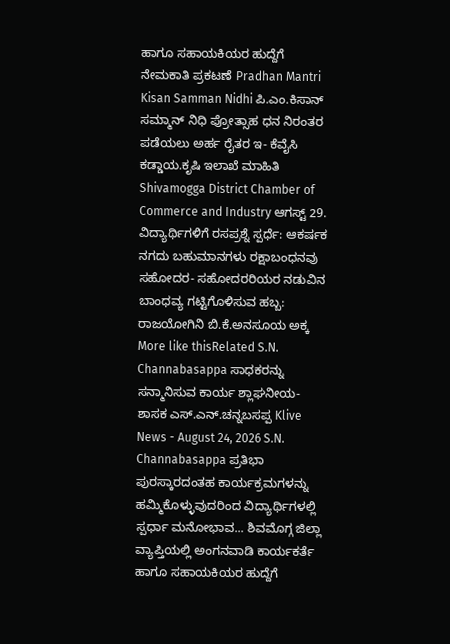ಹಾಗೂ ಸಹಾಯಕಿಯರ ಹುದ್ದೆಗೆ ನೇಮಕಾತಿ ಪ್ರಕಟಣೆ Pradhan Mantri Kisan Samman Nidhi ಪಿ.ಎಂ.ಕಿಸಾನ್ ಸಮ್ಮಾನ್ ನಿಧಿ ಪ್ರೋತ್ಸಾಹ ಧನ ನಿರಂತರ ಪಡೆಯಲು ಅರ್ಹ ರೈತರ ಇ- ಕೆವೈಸಿ ಕಡ್ಡಾಯ.ಕೃಷಿ ಇಲಾಖೆ ಮಾಹಿತಿ Shivamogga District Chamber of Commerce and Industry ಆಗಸ್ಟ್ 29. ವಿದ್ಯಾರ್ಥಿಗಳಿಗೆ ರಸಪ್ರಶ್ನೆ ಸ್ಪರ್ಧೆ: ಆಕರ್ಷಕ ನಗದು ಬಹುಮಾನಗಳು ರಕ್ಷಾಬಂಧನವು ಸಹೋದರ- ಸಹೋದರರಿಯರ ನಡುವಿನ ಬಾಂಧವ್ಯ ಗಟ್ಟಿಗೊಳಿಸುವ ಹಬ್ಬ: ರಾಜಯೋಗಿನಿ ಬಿ.ಕೆ.ಅನಸೂಯ ಅಕ್ಕ More like thisRelated S.N. Channabasappa ಸಾಧಕರನ್ನು ಸನ್ಮಾನಿಸುವ ಕಾರ್ಯ ಶ್ಲಾಘನೀಯ- ಶಾಸಕ ಎಸ್.ಎನ್.ಚನ್ನಬಸಪ್ಪ Klive News - August 24, 2026 S.N. Channabasappa ಪ್ರತಿಭಾ ಪುರಸ್ಕಾರದಂತಹ ಕಾರ್ಯಕ್ರಮಗಳನ್ನು ಹಮ್ಮಿಕೊಳ್ಳುವುದರಿಂದ ವಿದ್ಯಾರ್ಥಿಗಳಲ್ಲಿ ಸ್ಪರ್ಧಾ ಮನೋಭಾವ... ಶಿವಮೊಗ್ಗ ಜಿಲ್ಲಾ ವ್ಯಾಪ್ತಿಯಲ್ಲಿ ಅಂಗನವಾಡಿ ಕಾರ್ಯಕರ್ತೆ ಹಾಗೂ ಸಹಾಯಕಿಯರ ಹುದ್ದೆಗೆ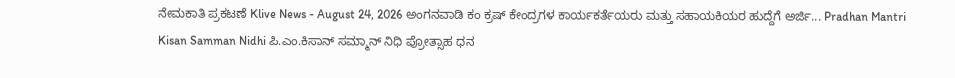ನೇಮಕಾತಿ ಪ್ರಕಟಣೆ Klive News - August 24, 2026 ಅಂಗನವಾಡಿ ಕಂ ಕ್ರಷ್ ಕೇಂದ್ರಗಳ ಕಾರ್ಯಕರ್ತೆಯರು ಮತ್ತು ಸಹಾಯಕಿಯರ ಹುದ್ದೆಗೆ ಅರ್ಜಿ... Pradhan Mantri Kisan Samman Nidhi ಪಿ.ಎಂ.ಕಿಸಾನ್ ಸಮ್ಮಾನ್ ನಿಧಿ ಪ್ರೋತ್ಸಾಹ ಧನ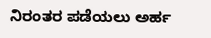ನಿರಂತರ ಪಡೆಯಲು ಅರ್ಹ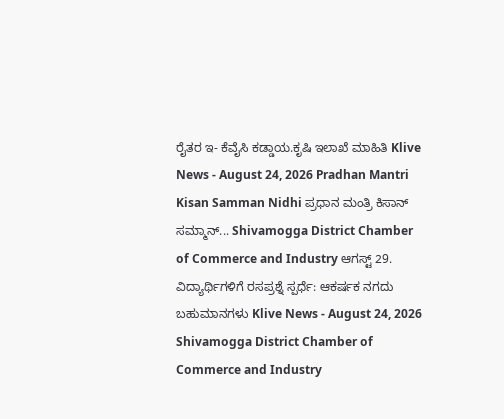ರೈತರ ಇ- ಕೆವೈಸಿ ಕಡ್ಡಾಯ.ಕೃಷಿ ಇಲಾಖೆ ಮಾಹಿತಿ Klive News - August 24, 2026 Pradhan Mantri Kisan Samman Nidhi ಪ್ರಧಾನ ಮಂತ್ರಿ ಕಿಸಾನ್ ಸಮ್ಮಾನ್... Shivamogga District Chamber of Commerce and Industry ಆಗಸ್ಟ್ 29. ವಿದ್ಯಾರ್ಥಿಗಳಿಗೆ ರಸಪ್ರಶ್ನೆ ಸ್ಪರ್ಧೆ: ಆಕರ್ಷಕ ನಗದು ಬಹುಮಾನಗಳು Klive News - August 24, 2026 Shivamogga District Chamber of Commerce and Industry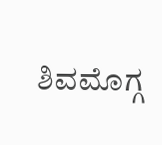ಶಿವಮೊಗ್ಗ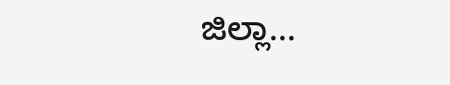ಜಿಲ್ಲಾ...